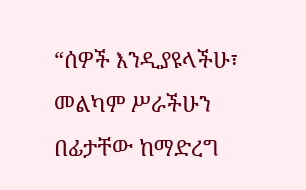“ሰዎች እንዲያዩላችሁ፣ መልካም ሥራችሁን በፊታቸው ከማድረግ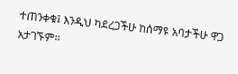ተጠንቀቁ፤ እንዲህ ካደረጋችሁ ከሰማዩ አባታችሁ ዋጋ አታገኙም።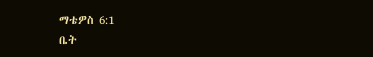ማቴዎስ 6:1
ቤት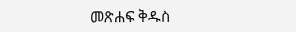መጽሐፍ ቅዱስ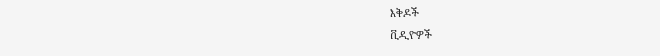እቅዶች
ቪዲዮዎች